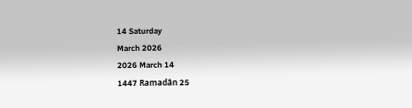14 Saturday
March 2026
2026 March 14
1447 Ramadân 25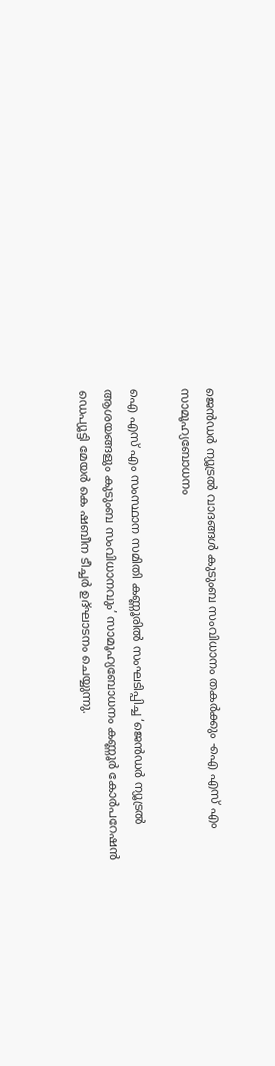ജെന്‍ഡര്‍ ന്യൂട്രല്‍ വാദങ്ങള്‍ കുടുംബ സംവിധാനം തകര്‍ക്കും -ഐ എസ് എം സാമൂഹ്യബോധനം

ഐ എസ് എം സംസ്ഥാന സമിതി കണ്ണൂരില്‍ സംഘടിപ്പിച്ച ‘ജെന്‍ഡര്‍ ന്യൂട്രല്‍ ആശയങ്ങളും കുടുംബ സംവിധാനവും’ സാമൂഹ്യബോധനം കണ്ണൂര്‍ കോര്‍പറേഷന്‍ ഡെപ്യൂട്ടി മേയര്‍ കെ ഷബീന ടീച്ചര്‍ ഉദ്ഘാടനം ചെയ്യുന്നു.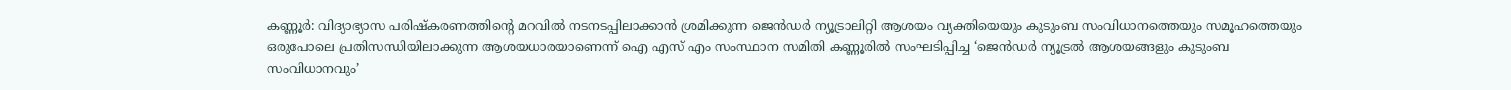കണ്ണൂര്‍: വിദ്യാഭ്യാസ പരിഷ്‌കരണത്തിന്റെ മറവില്‍ നടനടപ്പിലാക്കാന്‍ ശ്രമിക്കുന്ന ജെന്‍ഡര്‍ ന്യൂട്രാലിറ്റി ആശയം വ്യക്തിയെയും കുടുംബ സംവിധാനത്തെയും സമൂഹത്തെയും ഒരുപോലെ പ്രതിസന്ധിയിലാക്കുന്ന ആശയധാരയാണെന്ന് ഐ എസ് എം സംസ്ഥാന സമിതി കണ്ണൂരില്‍ സംഘടിപ്പിച്ച ‘ജെന്‍ഡര്‍ ന്യൂട്രല്‍ ആശയങ്ങളും കുടുംബ സംവിധാനവും’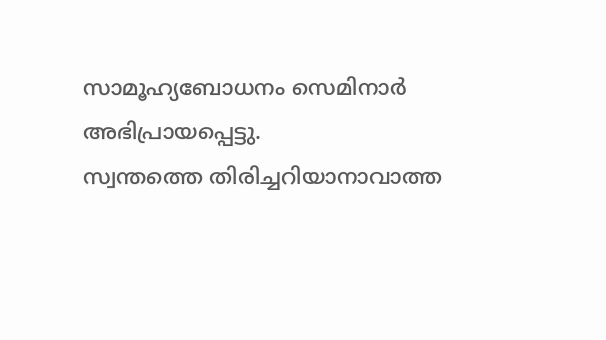സാമൂഹ്യബോധനം സെമിനാര്‍ അഭിപ്രായപ്പെട്ടു.
സ്വന്തത്തെ തിരിച്ചറിയാനാവാത്ത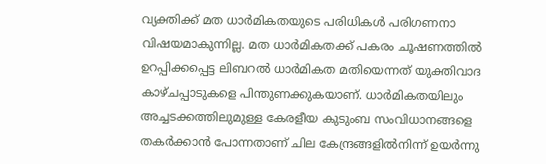വ്യക്തിക്ക് മത ധാര്‍മികതയുടെ പരിധികള്‍ പരിഗണനാ വിഷയമാകുന്നില്ല. മത ധാര്‍മികതക്ക് പകരം ചൂഷണത്തില്‍ ഉറപ്പിക്കപ്പെട്ട ലിബറല്‍ ധാര്‍മികത മതിയെന്നത് യുക്തിവാദ കാഴ്ചപ്പാടുകളെ പിന്തുണക്കുകയാണ്. ധാര്‍മികതയിലും അച്ചടക്കത്തിലുമുള്ള കേരളീയ കുടുംബ സംവിധാനങ്ങളെ തകര്‍ക്കാന്‍ പോന്നതാണ് ചില കേന്ദ്രങ്ങളില്‍നിന്ന് ഉയര്‍ന്നു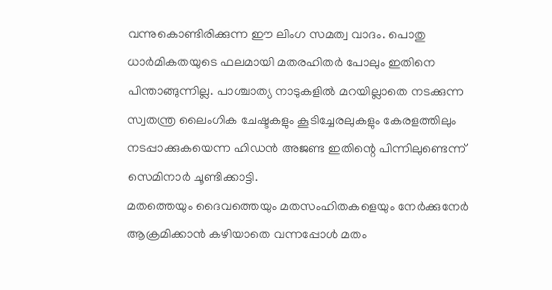വന്നുകൊണ്ടിരിക്കുന്ന ഈ ലിംഗ സമത്വ വാദം. പൊതു ധാര്‍മികതയുടെ ഫലമായി മതരഹിതര്‍ പോലും ഇതിനെ പിന്താങ്ങുന്നില്ല. പാശ്ചാത്യ നാടുകളില്‍ മറയില്ലാതെ നടക്കുന്ന സ്വതന്ത്ര ലൈംഗിക ചേഷ്ടകളും കൂടിച്ചേരലുകളും കേരളത്തിലും നടപ്പാക്കുകയെന്ന ഹിഡന്‍ അജണ്ട ഇതിന്റെ പിന്നിലുണ്ടെന്ന് സെമിനാര്‍ ചൂണ്ടിക്കാട്ടി.
മതത്തെയും ദൈവത്തെയും മതസംഹിതകളെയും നേര്‍ക്കുനേര്‍ ആക്രമിക്കാന്‍ കഴിയാതെ വന്നപ്പോള്‍ മതം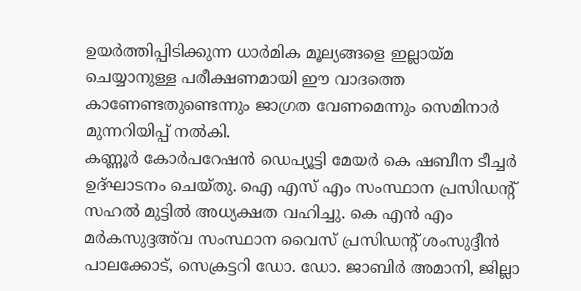ഉയര്‍ത്തിപ്പിടിക്കുന്ന ധാര്‍മിക മൂല്യങ്ങളെ ഇല്ലായ്മ ചെയ്യാനുള്ള പരീക്ഷണമായി ഈ വാദത്തെ കാണേണ്ടതുണ്ടെന്നും ജാഗ്രത വേണമെന്നും സെമിനാര്‍ മുന്നറിയിപ്പ് നല്‍കി.
കണ്ണൂര്‍ കോര്‍പറേഷന്‍ ഡെപ്യൂട്ടി മേയര്‍ കെ ഷബീന ടീച്ചര്‍ ഉദ്ഘാടനം ചെയ്തു. ഐ എസ് എം സംസ്ഥാന പ്രസിഡന്റ് സഹല്‍ മുട്ടില്‍ അധ്യക്ഷത വഹിച്ചു. കെ എന്‍ എം മര്‍കസുദ്ദഅ്‌വ സംസ്ഥാന വൈസ് പ്രസിഡന്റ് ശംസുദ്ദീന്‍ പാലക്കോട്, സെക്രട്ടറി ഡോ. ഡോ. ജാബിര്‍ അമാനി, ജില്ലാ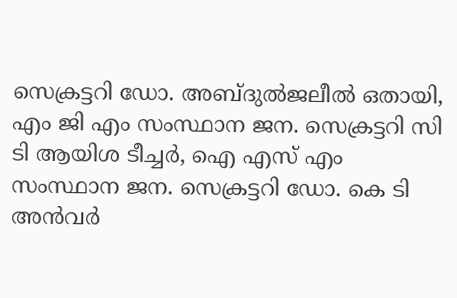സെക്രട്ടറി ഡോ. അബ്ദുല്‍ജലീല്‍ ഒതായി, എം ജി എം സംസ്ഥാന ജന. സെക്രട്ടറി സി ടി ആയിശ ടീച്ചര്‍, ഐ എസ് എം സംസ്ഥാന ജന. സെക്രട്ടറി ഡോ. കെ ടി അന്‍വര്‍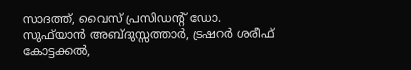സാദത്ത്, വൈസ് പ്രസിഡന്റ് ഡോ. സുഫ്‌യാന്‍ അബ്ദുസ്സത്താര്‍, ട്രഷറര്‍ ശരീഫ് കോട്ടക്കല്‍,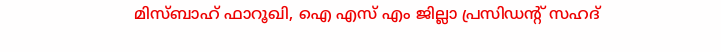മിസ്ബാഹ് ഫാറൂഖി, ഐ എസ് എം ജില്ലാ പ്രസിഡന്റ് സഹദ്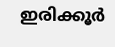ഇരിക്കൂര്‍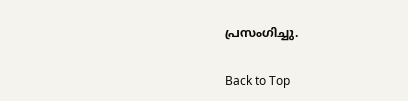പ്രസംഗിച്ചു.

Back to Top